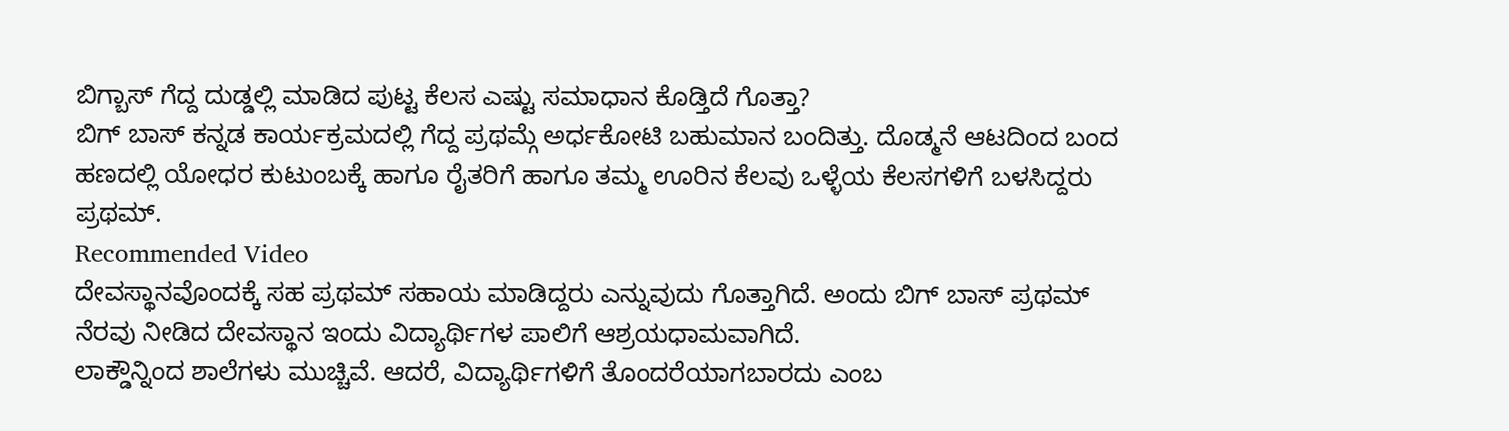ಬಿಗ್ಬಾಸ್ ಗೆದ್ದ ದುಡ್ಡಲ್ಲಿ ಮಾಡಿದ ಪುಟ್ಟ ಕೆಲಸ ಎಷ್ಟು ಸಮಾಧಾನ ಕೊಡ್ತಿದೆ ಗೊತ್ತಾ?
ಬಿಗ್ ಬಾಸ್ ಕನ್ನಡ ಕಾರ್ಯಕ್ರಮದಲ್ಲಿ ಗೆದ್ದ ಪ್ರಥಮ್ಗೆ ಅರ್ಧಕೋಟಿ ಬಹುಮಾನ ಬಂದಿತ್ತು. ದೊಡ್ಮನೆ ಆಟದಿಂದ ಬಂದ ಹಣದಲ್ಲಿ ಯೋಧರ ಕುಟುಂಬಕ್ಕೆ ಹಾಗೂ ರೈತರಿಗೆ ಹಾಗೂ ತಮ್ಮ ಊರಿನ ಕೆಲವು ಒಳ್ಳೆಯ ಕೆಲಸಗಳಿಗೆ ಬಳಸಿದ್ದರು ಪ್ರಥಮ್.
Recommended Video
ದೇವಸ್ಥಾನವೊಂದಕ್ಕೆ ಸಹ ಪ್ರಥಮ್ ಸಹಾಯ ಮಾಡಿದ್ದರು ಎನ್ನುವುದು ಗೊತ್ತಾಗಿದೆ. ಅಂದು ಬಿಗ್ ಬಾಸ್ ಪ್ರಥಮ್ ನೆರವು ನೀಡಿದ ದೇವಸ್ಥಾನ ಇಂದು ವಿದ್ಯಾರ್ಥಿಗಳ ಪಾಲಿಗೆ ಆಶ್ರಯಧಾಮವಾಗಿದೆ.
ಲಾಕ್ಡೌನ್ನಿಂದ ಶಾಲೆಗಳು ಮುಚ್ಚಿವೆ. ಆದರೆ, ವಿದ್ಯಾರ್ಥಿಗಳಿಗೆ ತೊಂದರೆಯಾಗಬಾರದು ಎಂಬ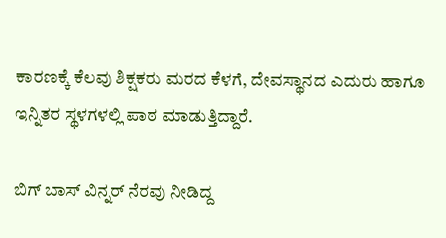ಕಾರಣಕ್ಕೆ ಕೆಲವು ಶಿಕ್ಷಕರು ಮರದ ಕೆಳಗೆ, ದೇವಸ್ಥಾನದ ಎದುರು ಹಾಗೂ ಇನ್ನಿತರ ಸ್ಥಳಗಳಲ್ಲಿ ಪಾಠ ಮಾಡುತ್ತಿದ್ದಾರೆ.

ಬಿಗ್ ಬಾಸ್ ವಿನ್ನರ್ ನೆರವು ನೀಡಿದ್ದ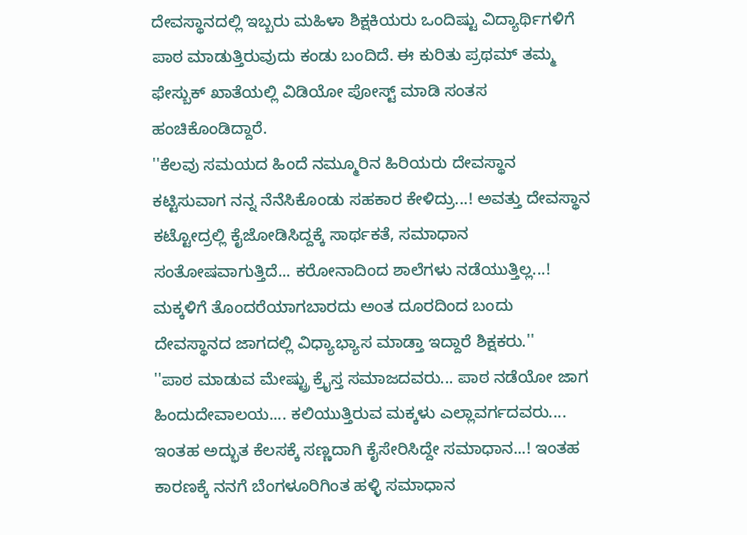ದೇವಸ್ಥಾನದಲ್ಲಿ ಇಬ್ಬರು ಮಹಿಳಾ ಶಿಕ್ಷಕಿಯರು ಒಂದಿಷ್ಟು ವಿದ್ಯಾರ್ಥಿಗಳಿಗೆ ಪಾಠ ಮಾಡುತ್ತಿರುವುದು ಕಂಡು ಬಂದಿದೆ. ಈ ಕುರಿತು ಪ್ರಥಮ್ ತಮ್ಮ ಫೇಸ್ಬುಕ್ ಖಾತೆಯಲ್ಲಿ ವಿಡಿಯೋ ಪೋಸ್ಟ್ ಮಾಡಿ ಸಂತಸ ಹಂಚಿಕೊಂಡಿದ್ದಾರೆ.
''ಕೆಲವು ಸಮಯದ ಹಿಂದೆ ನಮ್ಮೂರಿನ ಹಿರಿಯರು ದೇವಸ್ಥಾನ ಕಟ್ಟಿಸುವಾಗ ನನ್ನ ನೆನೆಸಿಕೊಂಡು ಸಹಕಾರ ಕೇಳಿದ್ರು...! ಅವತ್ತು ದೇವಸ್ಥಾನ ಕಟ್ಟೋದ್ರಲ್ಲಿ ಕೈಜೋಡಿಸಿದ್ದಕ್ಕೆ ಸಾರ್ಥಕತೆ, ಸಮಾಧಾನ ಸಂತೋಷವಾಗುತ್ತಿದೆ... ಕರೋನಾದಿಂದ ಶಾಲೆಗಳು ನಡೆಯುತ್ತಿಲ್ಲ...! ಮಕ್ಕಳಿಗೆ ತೊಂದರೆಯಾಗಬಾರದು ಅಂತ ದೂರದಿಂದ ಬಂದು ದೇವಸ್ಥಾನದ ಜಾಗದಲ್ಲಿ ವಿಧ್ಯಾಭ್ಯಾಸ ಮಾಡ್ತಾ ಇದ್ದಾರೆ ಶಿಕ್ಷಕರು.''
''ಪಾಠ ಮಾಡುವ ಮೇಷ್ಟ್ರು ಕ್ರೈಸ್ತ ಸಮಾಜದವರು... ಪಾಠ ನಡೆಯೋ ಜಾಗ ಹಿಂದುದೇವಾಲಯ.... ಕಲಿಯುತ್ತಿರುವ ಮಕ್ಕಳು ಎಲ್ಲಾವರ್ಗದವರು.... ಇಂತಹ ಅದ್ಭುತ ಕೆಲಸಕ್ಕೆ ಸಣ್ಣದಾಗಿ ಕೈಸೇರಿಸಿದ್ದೇ ಸಮಾಧಾನ...! ಇಂತಹ ಕಾರಣಕ್ಕೆ ನನಗೆ ಬೆಂಗಳೂರಿಗಿಂತ ಹಳ್ಳಿ ಸಮಾಧಾನ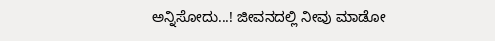ಅನ್ನಿಸೋದು...! ಜೀವನದಲ್ಲಿ ನೀವು ಮಾಡೋ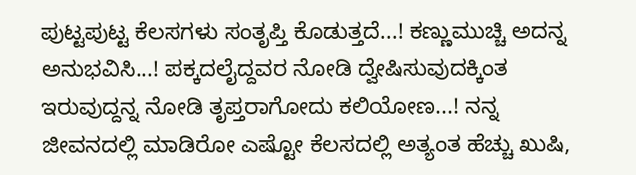ಪುಟ್ಟಪುಟ್ಟ ಕೆಲಸಗಳು ಸಂತೃಪ್ತಿ ಕೊಡುತ್ತದೆ...! ಕಣ್ಣುಮುಚ್ಚಿ ಅದನ್ನ ಅನುಭವಿಸಿ...! ಪಕ್ಕದಲೈದ್ದವರ ನೋಡಿ ದ್ವೇಷಿಸುವುದಕ್ಕಿಂತ ಇರುವುದ್ದನ್ನ ನೋಡಿ ತೃಪ್ತರಾಗೋದು ಕಲಿಯೋಣ...! ನನ್ನ ಜೀವನದಲ್ಲಿ ಮಾಡಿರೋ ಎಷ್ಟೋ ಕೆಲಸದಲ್ಲಿ ಅತ್ಯಂತ ಹೆಚ್ಚು ಖುಷಿ,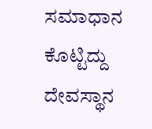ಸಮಾಧಾನ ಕೊಟ್ಟಿದ್ದು ದೇವಸ್ಥಾನ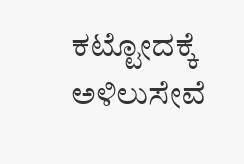ಕಟ್ಟೋದಕ್ಕೆ ಅಳಿಲುಸೇವೆ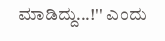ಮಾಡಿದ್ದು...!'' ಎಂದು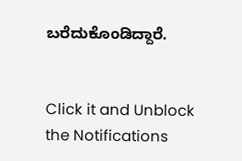ಬರೆದುಕೊಂಡಿದ್ದಾರೆ.


Click it and Unblock the Notifications